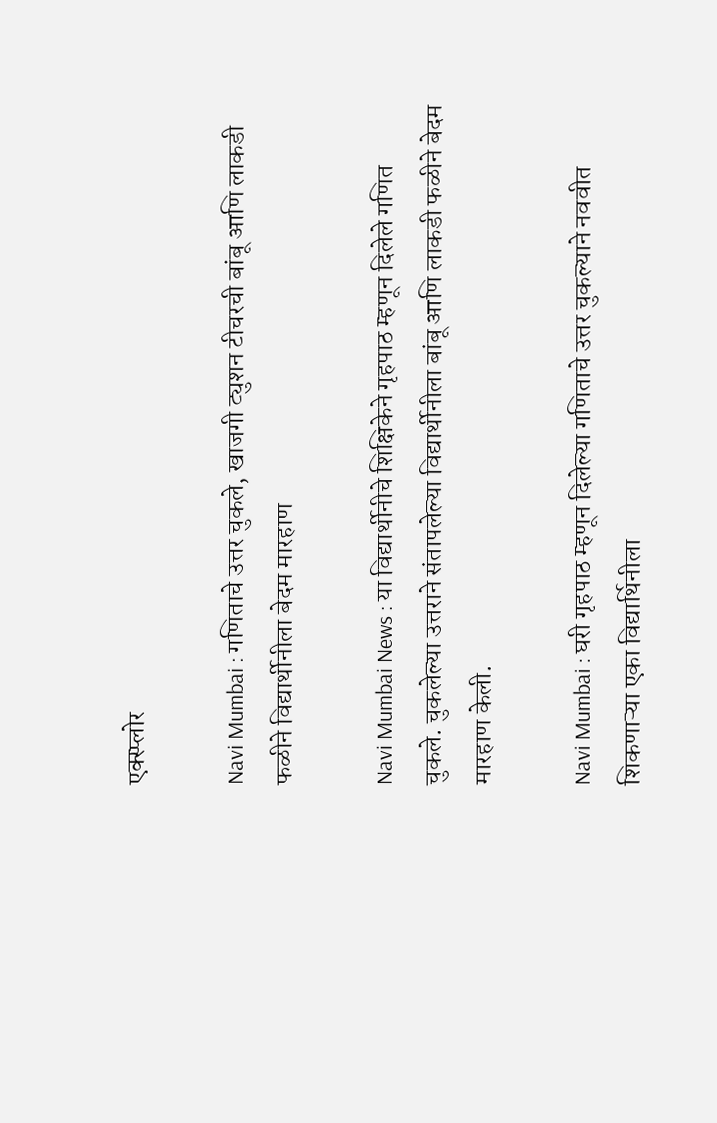एक्स्प्लोर

Navi Mumbai : गणिताचे उत्तर चुकले, खाजगी ट्युशन टीचरची बांबू आणि लाकडी फळीने विद्यार्थीनीला बेदम मारहाण

Navi Mumbai News : या विद्यार्थीनीचे शिक्षिकेने गृहपाठ म्हणून दिलेले गणित चुकले. चुकलेल्या उत्तराने संतापलेल्या विद्यार्थीनीला बांबू आणि लाकडी फळीने बेदम मारहाण केली.

Navi Mumbai : घरी गृहपाठ म्हणून दिलेल्या गणिताचे उत्तर चुकल्याने नववीत शिकणाऱ्या एका विद्यार्थिनीला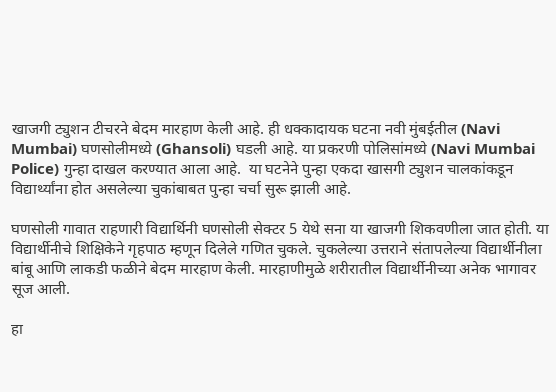खाजगी ट्युशन टीचरने बेदम मारहाण केली आहे. ही धक्कादायक घटना नवी मुंबईतील (Navi Mumbai) घणसोलीमध्ये (Ghansoli) घडली आहे. या प्रकरणी पोलिसांमध्ये (Navi Mumbai Police) गुन्हा दाखल करण्यात आला आहे.  या घटनेने पुन्हा एकदा खासगी ट्युशन चालकांकडून विद्यार्थ्यांना होत असलेल्या चुकांबाबत पुन्हा चर्चा सुरू झाली आहे.

घणसोली गावात राहणारी विद्यार्थिनी घणसोली सेक्टर 5 येथे सना या खाजगी शिकवणीला जात होती. या विद्यार्थीनीचे शिक्षिकेने गृहपाठ म्हणून दिलेले गणित चुकले. चुकलेल्या उत्तराने संतापलेल्या विद्यार्थीनीला बांबू आणि लाकडी फळीने बेदम मारहाण केली. मारहाणीमुळे शरीरातील विद्यार्थीनीच्या अनेक भागावर सूज आली.

हा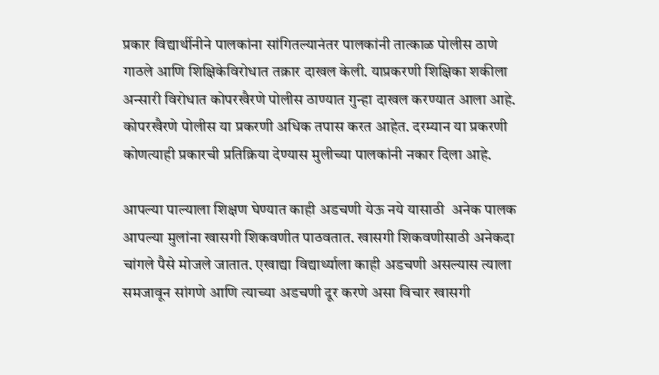प्रकार विद्यार्थीनीने पालकांना सांगितल्यानंतर पालकांनी तात्काळ पोलीस ठाणे गाठले आणि शिक्षिकेविरोधात तक्रार दाखल केली. याप्रकरणी शिक्षिका शकीला अन्सारी विरोधात कोपरखैरणे पोलीस ठाण्यात गुन्हा दाखल करण्यात आला आहे. कोपरखैरणे पोलीस या प्रकरणी अधिक तपास करत आहेत. दरम्यान या प्रकरणी कोणत्याही प्रकारची प्रतिक्रिया देण्यास मुलीच्या पालकांनी नकार दिला आहे.

आपल्या पाल्याला शिक्षण घेण्यात काही अडचणी येऊ नये यासाठी  अनेक पालक आपल्या मुलांना खासगी शिकवणीत पाठवतात. खासगी शिकवणीसाठी अनेकदा चांगले पैसे मोजले जातात. एखाद्या विद्यार्थ्याला काही अडचणी असल्यास त्याला समजावून सांगणे आणि त्याच्या अडचणी दूर करणे असा विचार खासगी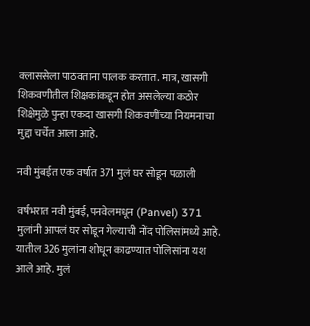क्लाससेला पाठवताना पालक करतात. मात्र, खासगी शिकवणीतील शिक्षकांकडून होत असलेल्या कठोर शिक्षेमुळे पुन्हा एकदा खासगी शिकवणींच्या नियमनाचा मुद्दा चर्चेत आला आहे.

नवी मुंबईत एक वर्षात 371 मुलं घर सोडून पळाली

वर्षभरात नवी मुंबई, पनवेलमधून (Panvel) 371 मुलांनी आपलं घर सोडून गेल्याची नोंद पोलिसांमध्ये आहे. यातील 326 मुलांना शोधून काढण्यात पोलिसांना यश आले आहे. मुलं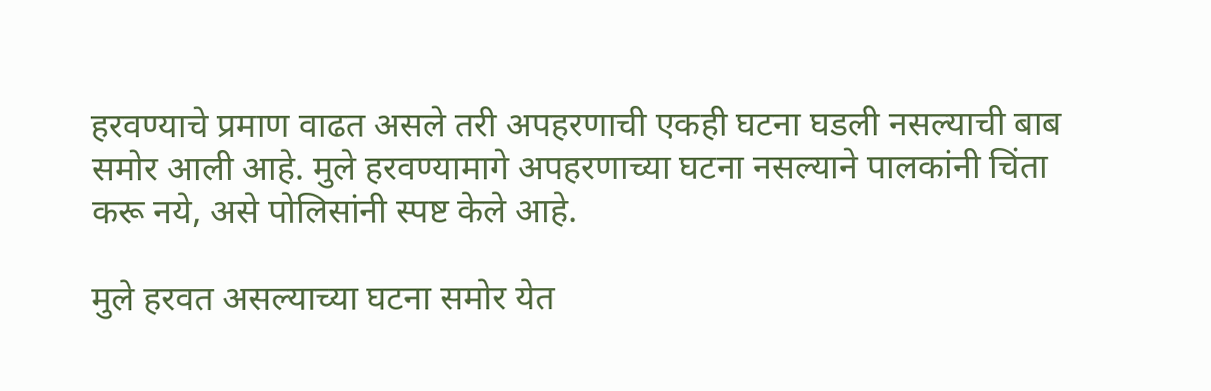हरवण्याचे प्रमाण वाढत असले तरी अपहरणाची एकही घटना घडली नसल्याची बाब समोर आली आहे. मुले हरवण्यामागे अपहरणाच्या घटना नसल्याने पालकांनी चिंता करू नये, असे पोलिसांनी स्पष्ट केले आहे.

मुले हरवत असल्याच्या घटना समोर येत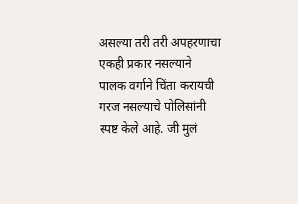असल्या तरी तरी अपहरणाचा एकही प्रकार नसल्याने पालक वर्गाने चिंता करायची गरज नसल्याचे पोलिसांनी स्पष्ट केले आहे. जी मुलं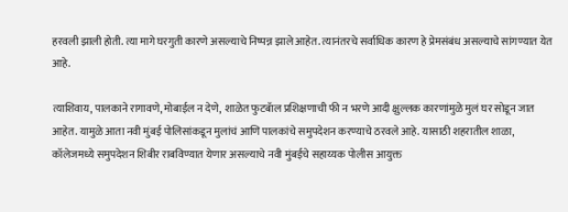हरवली झाली होती. त्या मागे घरगुती कारणे असल्याचे निष्पन्न झाले आहेत. त्यानंतरचे सर्वाधिक कारण हे प्रेमसंबंध असल्याचे सांगण्यात येत आहे.

त्याशिवाय, पालकाने रागावणे, मोबाईल न देणे,  शाळेत फुटबॅाल प्रशिक्षणाची फी न भरणे आदी क्षुल्लक कारणांमुळे मुलं घर सोडून जात आहेत. यामुळे आता नवी मुंबई पोलिसांकडून मुलांचं आणि पालकांचे समुपदेशन करण्याचे ठरवले आहे. यासाठी शहरातील शाळा, कॉलेजमध्ये समुपदेशन शिबीर राबविण्यात येणार असल्याचे नवी मुंबईचे सहाय्यक पोलीस आयुक्त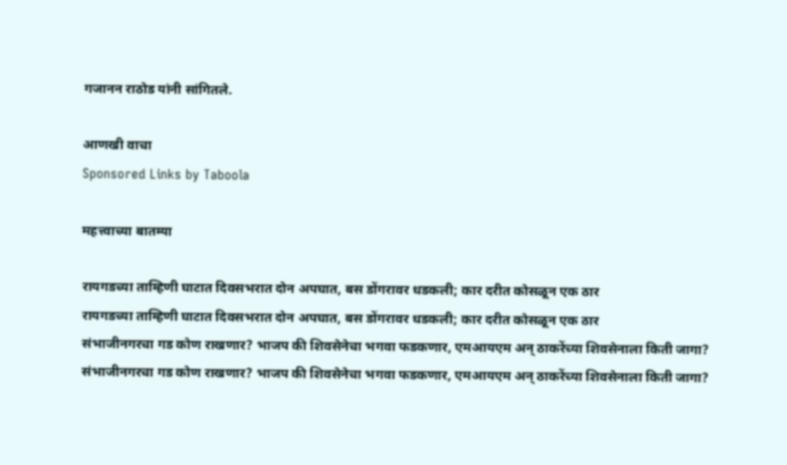गजानन राठोड यांनी सांगितले.

आणखी वाचा
Sponsored Links by Taboola

महत्त्वाच्या बातम्या

रायगडच्या ताम्हिणी घाटात दिवसभरात दोन अपघात, बस डोंगरावर धडकली; कार दरीत कोसळून एक ठार
रायगडच्या ताम्हिणी घाटात दिवसभरात दोन अपघात, बस डोंगरावर धडकली; कार दरीत कोसळून एक ठार
संभाजीनगरचा गड कोण राखणार? भाजप की शिवसेनेचा भगवा फडकणार, एमआयएम अन् ठाकरेंच्या शिवसेनाला किती जागा?
संभाजीनगरचा गड कोण राखणार? भाजप की शिवसेनेचा भगवा फडकणार, एमआयएम अन् ठाकरेंच्या शिवसेनाला किती जागा?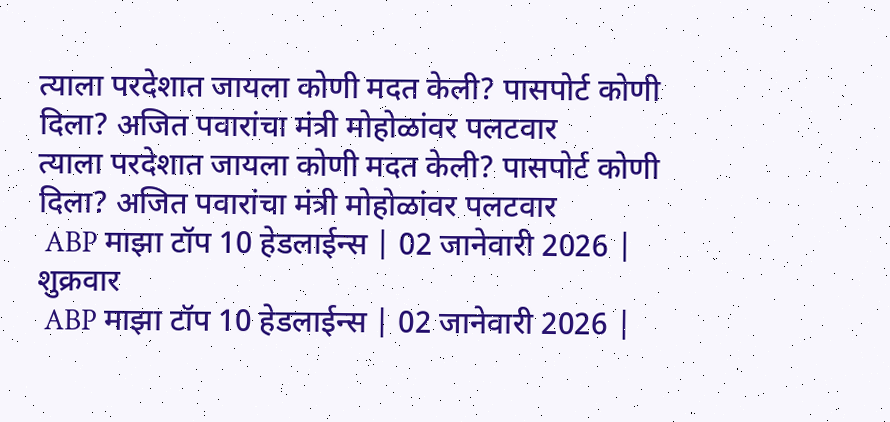त्याला परदेशात जायला कोणी मदत केली? पासपोर्ट कोणी दिला? अजित पवारांचा मंत्री मोहोळांवर पलटवार
त्याला परदेशात जायला कोणी मदत केली? पासपोर्ट कोणी दिला? अजित पवारांचा मंत्री मोहोळांवर पलटवार
 ABP माझा टॉप 10 हेडलाईन्स | 02 जानेवारी 2026 | शुक्रवार
 ABP माझा टॉप 10 हेडलाईन्स | 02 जानेवारी 2026 |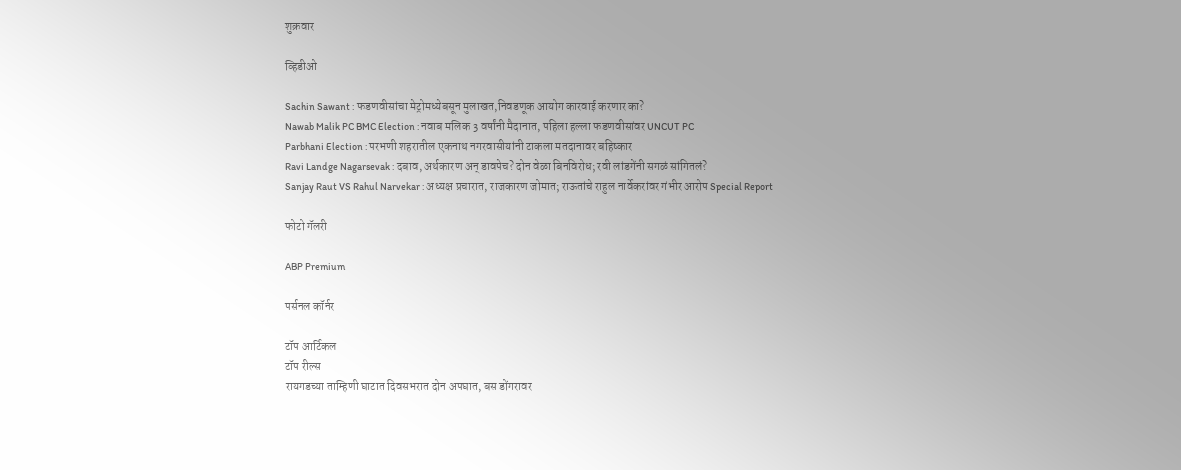शुक्रवार

व्हिडीओ

Sachin Sawant : फडणवीसांचा मेट्रोमध्येबसून मुलाखत,निवडणूक आयोग कारवाई करणार का?
Nawab Malik PC BMC Election : नवाब मलिक 3 वर्षांनी मैदानात, पहिला हल्ला फडणवीसांवर UNCUT PC
Parbhani Election : परभणी शहरातील एकनाथ नगरवासीयांनी टाकला मतदानावर बहिष्कार
Ravi Landge Nagarsevak : दबाव, अर्थकारण अन् डावपेच? दोन वेळा बिनविरोध; रवी लांडगेंनी सगळं सांगितलं?
Sanjay Raut VS Rahul Narvekar : अध्यक्ष प्रचारात, राजकारण जोमात; राऊतांचे राहुल नार्वेकरांवर गंभीर आरोप Special Report

फोटो गॅलरी

ABP Premium

पर्सनल कॉर्नर

टॉप आर्टिकल
टॉप रील्स
रायगडच्या ताम्हिणी घाटात दिवसभरात दोन अपघात, बस डोंगरावर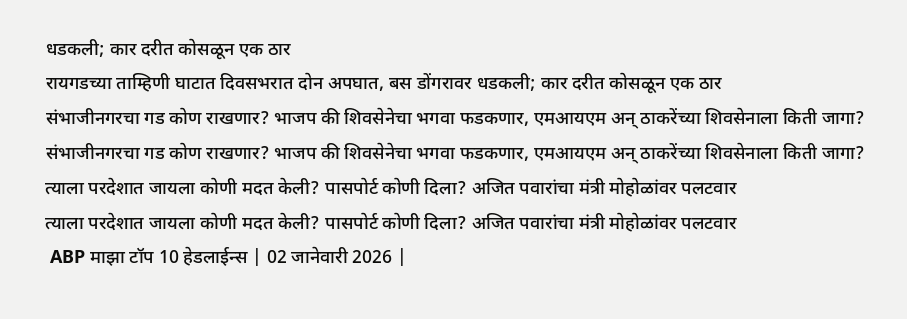धडकली; कार दरीत कोसळून एक ठार
रायगडच्या ताम्हिणी घाटात दिवसभरात दोन अपघात, बस डोंगरावर धडकली; कार दरीत कोसळून एक ठार
संभाजीनगरचा गड कोण राखणार? भाजप की शिवसेनेचा भगवा फडकणार, एमआयएम अन् ठाकरेंच्या शिवसेनाला किती जागा?
संभाजीनगरचा गड कोण राखणार? भाजप की शिवसेनेचा भगवा फडकणार, एमआयएम अन् ठाकरेंच्या शिवसेनाला किती जागा?
त्याला परदेशात जायला कोणी मदत केली? पासपोर्ट कोणी दिला? अजित पवारांचा मंत्री मोहोळांवर पलटवार
त्याला परदेशात जायला कोणी मदत केली? पासपोर्ट कोणी दिला? अजित पवारांचा मंत्री मोहोळांवर पलटवार
 ABP माझा टॉप 10 हेडलाईन्स | 02 जानेवारी 2026 |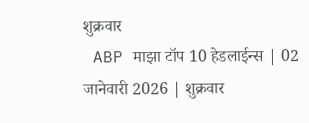शुक्रवार
 ABP माझा टॉप 10 हेडलाईन्स | 02 जानेवारी 2026 | शुक्रवार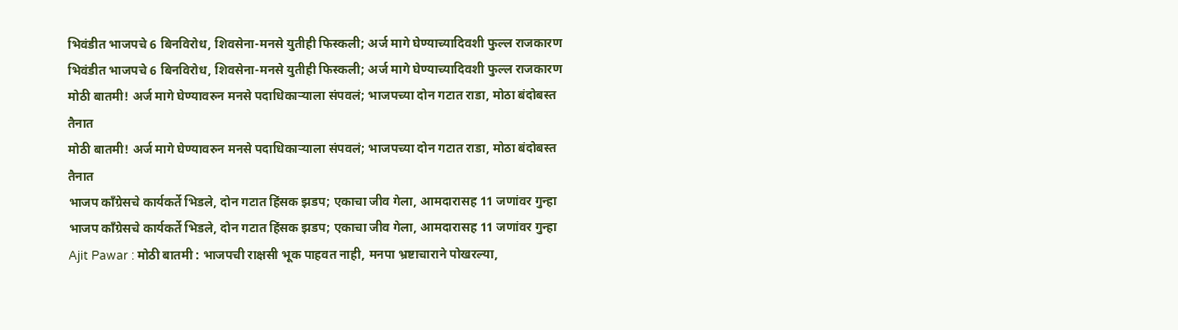भिवंडीत भाजपचे 6 बिनविरोध, शिवसेना-मनसे युतीही फिस्कली; अर्ज मागे घेण्याच्यादिवशी फुल्ल राजकारण
भिवंडीत भाजपचे 6 बिनविरोध, शिवसेना-मनसे युतीही फिस्कली; अर्ज मागे घेण्याच्यादिवशी फुल्ल राजकारण
मोठी बातमी! अर्ज मागे घेण्यावरुन मनसे पदाधिकाऱ्याला संपवलं; भाजपच्या दोन गटात राडा, मोठा बंदोबस्त तैनात
मोठी बातमी! अर्ज मागे घेण्यावरुन मनसे पदाधिकाऱ्याला संपवलं; भाजपच्या दोन गटात राडा, मोठा बंदोबस्त तैनात
भाजप काँग्रेसचे कार्यकर्ते भिडले, दोन गटात हिंसक झडप; एकाचा जीव गेला, आमदारासह 11 जणांवर गुन्हा
भाजप काँग्रेसचे कार्यकर्ते भिडले, दोन गटात हिंसक झडप; एकाचा जीव गेला, आमदारासह 11 जणांवर गुन्हा
Ajit Pawar : मोठी बातमी : भाजपची राक्षसी भूक पाहवत नाही, मनपा भ्रष्टाचाराने पोखरल्या,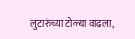लुटारुंच्या टोळ्या वाढला,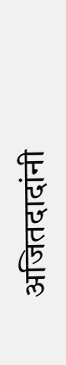अजितदादांनी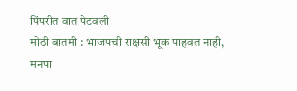पिंपरीत वात पेटवली
मोठी बातमी : भाजपची राक्षसी भूक पाहवत नाही, मनपा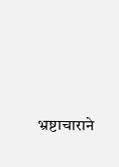भ्रष्टाचाराने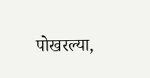पोखरल्या,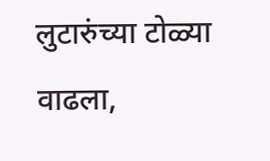लुटारुंच्या टोळ्या वाढला,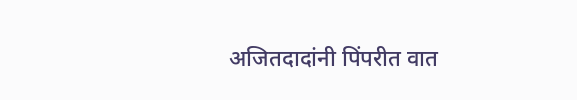अजितदादांनी पिंपरीत वात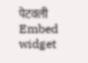पेटवली
Embed widget